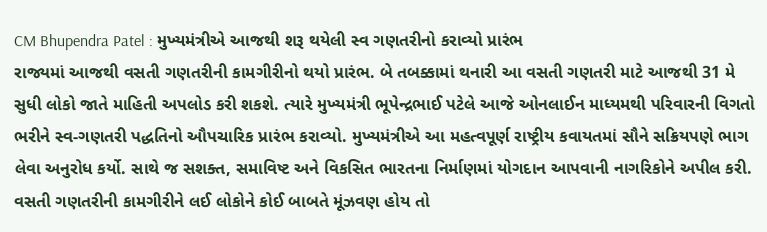CM Bhupendra Patel : મુખ્યમંત્રીએ આજથી શરૂ થયેલી સ્વ ગણતરીનો કરાવ્યો પ્રારંભ
રાજ્યમાં આજથી વસતી ગણતરીની કામગીરીનો થયો પ્રારંભ. બે તબક્કામાં થનારી આ વસતી ગણતરી માટે આજથી 31 મે સુધી લોકો જાતે માહિતી અપલોડ કરી શકશે. ત્યારે મુખ્યમંત્રી ભૂપેન્દ્રભાઈ પટેલે આજે ઓનલાઈન માધ્યમથી પરિવારની વિગતો ભરીને સ્વ-ગણતરી પદ્ધતિનો ઔપચારિક પ્રારંભ કરાવ્યો. મુખ્યમંત્રીએ આ મહત્વપૂર્ણ રાષ્ટ્રીય કવાયતમાં સૌને સક્રિયપણે ભાગ લેવા અનુરોધ કર્યો. સાથે જ સશક્ત, સમાવિષ્ટ અને વિકસિત ભારતના નિર્માણમાં યોગદાન આપવાની નાગરિકોને અપીલ કરી. વસતી ગણતરીની કામગીરીને લઈ લોકોને કોઈ બાબતે મૂંઝવણ હોય તો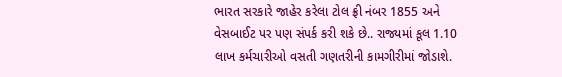ભારત સરકારે જાહેર કરેલા ટોલ ફ્રી નંબર 1855 અને વેસબાઈટ પર પણ સંપર્ક કરી શકે છે.. રાજ્યમાં કૂલ 1.10 લાખ કર્મચારીઓ વસતી ગણતરીની કામગીરીમાં જોડાશે.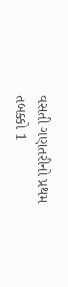વસતી ગણતરીનો પ્રથમ તબક્કો 1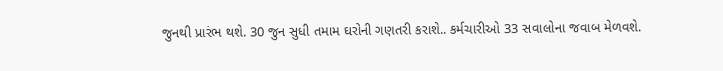જુનથી પ્રારંભ થશે. 30 જુન સુધી તમામ ઘરોની ગણતરી કરાશે.. કર્મચારીઓ 33 સવાલોના જવાબ મેળવશે.